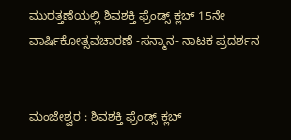ಮುರತ್ತಣೆಯಲ್ಲಿ ಶಿವಶಕ್ತಿ ಫ್ರೆಂಡ್ಸ್ ಕ್ಲಬ್ 15ನೇ ವಾರ್ಷಿಕೋತ್ಸವಚಾರಣೆ -ಸನ್ಮಾನ- ನಾಟಕ ಪ್ರದರ್ಶನ


ಮಂಜೇಶ್ವರ : ಶಿವಶಕ್ತಿ ಫ್ರೆಂಡ್ಸ್ ಕ್ಲಬ್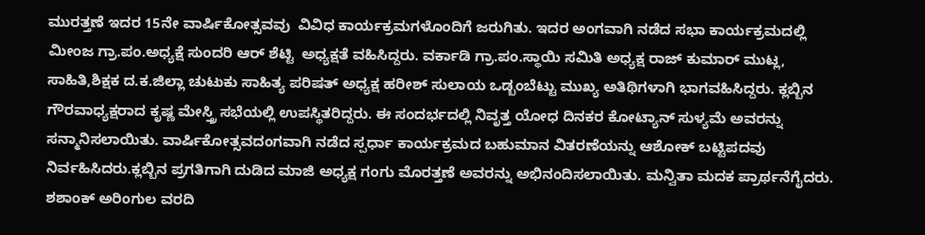ಮುರತ್ತಣೆ ಇದರ 15ನೇ ವಾರ್ಷಿಕೋತ್ಸವವು  ವಿವಿಧ ಕಾರ್ಯಕ್ರಮಗಳೊಂದಿಗೆ ಜರುಗಿತು. ಇದರ ಅಂಗವಾಗಿ ನಡೆದ ಸಭಾ ಕಾರ್ಯಕ್ರಮದಲ್ಲಿ ಮೀಂಜ ಗ್ರಾ.ಪಂ.ಅಧ್ಯಕ್ಷೆ ಸುಂದರಿ ಆರ್ ಶೆಟ್ಟಿ  ಅಧ್ಯಕ್ಷತೆ ವಹಿಸಿದ್ದರು. ವರ್ಕಾಡಿ ಗ್ರಾ.ಪಂ.ಸ್ಥಾಯಿ ಸಮಿತಿ ಅಧ್ಯಕ್ಷ ರಾಜ್ ಕುಮಾರ್ ಮುಟ್ಲ, ಸಾಹಿತಿ,ಶಿಕ್ಷಕ ದ.ಕ.ಜಿಲ್ಲಾ ಚುಟುಕು ಸಾಹಿತ್ಯ ಪರಿಷತ್ ಅಧ್ಯಕ್ಷ ಹರೀಶ್ ಸುಲಾಯ ಒಡ್ಬಂಬೆಟ್ಟು ಮುಖ್ಯ ಅತಿಥಿಗಳಾಗಿ ಭಾಗವಹಿಸಿದ್ದರು. ಕ್ಲಬ್ಬಿನ ಗೌರವಾಧ್ಯಕ್ಷರಾದ ಕೃಷ್ಣ ಮೇಸ್ತ್ರಿ ಸಭೆಯಲ್ಲಿ ಉಪಸ್ಥಿತರಿದ್ದರು. ಈ ಸಂದರ್ಭದಲ್ಲಿ ನಿವೃತ್ತ ಯೋಧ ದಿನಕರ ಕೋಟ್ಯಾನ್ ಸುಳ್ಯಮೆ ಅವರನ್ನು ಸನ್ಮಾನಿಸಲಾಯಿತು. ವಾರ್ಷಿಕೋತ್ಸವದಂಗವಾಗಿ ನಡೆದ ಸ್ಪರ್ಧಾ ಕಾರ್ಯಕ್ರಮದ ಬಹುಮಾನ ವಿತರಣೆಯನ್ನು ಆಶೋಕ್ ಬಟ್ಟಿಪದವು ನಿರ್ವಹಿಸಿದರು.ಕ್ಲಬ್ಬಿನ ಪ್ರಗತಿಗಾಗಿ ದುಡಿದ ಮಾಜಿ ಅಧ್ಯಕ್ಷ ಗಂಗು ಮೊರತ್ತಣೆ ಅವರನ್ನು ಅಭಿನಂದಿಸಲಾಯಿತು. ಮನ್ವಿತಾ ಮದಕ ಪ್ರಾರ್ಥನೆಗೈದರು. ಶಶಾಂಕ್ ಅರಿಂಗುಲ ವರದಿ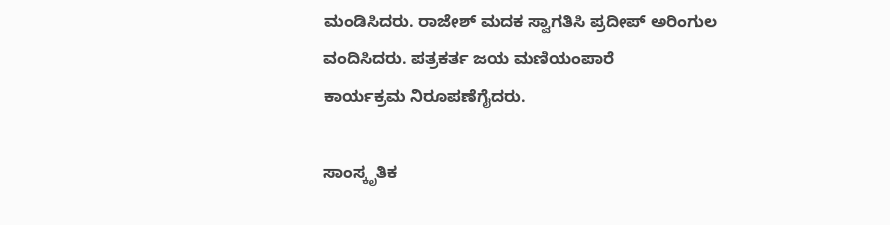ಮಂಡಿಸಿದರು. ರಾಜೇಶ್ ಮದಕ ಸ್ವಾಗತಿಸಿ ಪ್ರದೀಪ್ ಅರಿಂಗುಲ ವಂದಿಸಿದರು. ಪತ್ರಕರ್ತ ಜಯ ಮಣಿಯಂಪಾರೆ
ಕಾರ್ಯಕ್ರಮ ನಿರೂಪಣೆಗೈದರು.

ಸಾಂಸ್ಕೃತಿಕ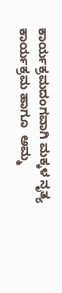ಕಾರ್ಯಕ್ರಮದಂಗವಾಗಿ ಮಕ್ಕಳ ನೃತ್ಯ ಕಾರ್ಯಕ್ರಮ ಹಾಗೂ  ಅಮ್ಮ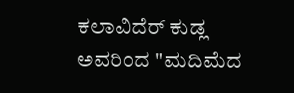ಕಲಾವಿದೆರ್ ಕುಡ್ಲ ಅವರಿಂದ "ಮದಿಮೆದ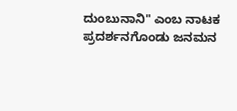ದುಂಬುನಾನಿ" ಎಂಬ ನಾಟಕ ಪ್ರದರ್ಶನಗೊಂಡು ಜನಮನ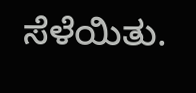ಸೆಳೆಯಿತು.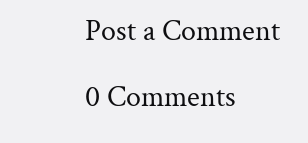Post a Comment

0 Comments